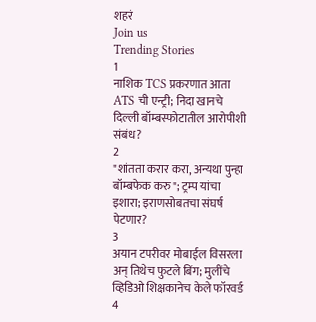शहरं
Join us
Trending Stories
1
नाशिक TCS प्रकरणात आता ATS ची एन्ट्री; निदा खानचे दिल्ली बॉम्बस्फोटातील आरोपीशी संबंध?
2
"शांतता करार करा, अन्यथा पुन्हा बॉम्बफेक करु"; ट्रम्प यांचा इशारा; इराणसोबतचा संघर्ष पेटणार?
3
अयान टपरीवर मोबाईल विसरला अन् तिथेच फुटले बिंग; मुलींचे व्हिडिओ शिक्षकानेच केले फॉरवर्ड
4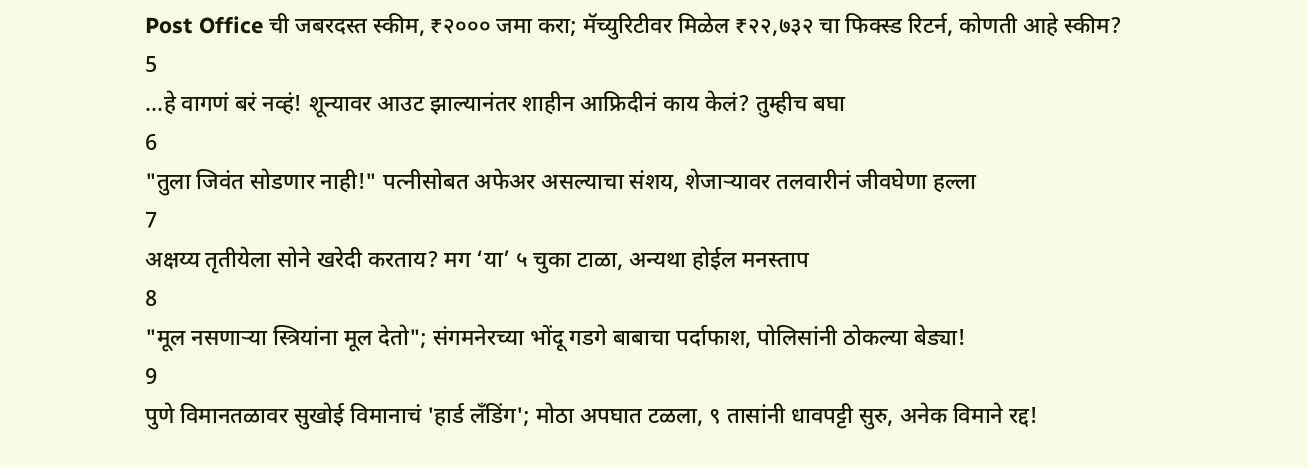Post Office ची जबरदस्त स्कीम, ₹२००० जमा करा; मॅच्युरिटीवर मिळेल ₹२२,७३२ चा फिक्स्ड रिटर्न, कोणती आहे स्कीम?
5
...हे वागणं बरं नव्हं! शून्यावर आउट झाल्यानंतर शाहीन आफ्रिदीनं काय केलं? तुम्हीच बघा
6
"तुला जिवंत सोडणार नाही!" पत्नीसोबत अफेअर असल्याचा संशय, शेजाऱ्यावर तलवारीनं जीवघेणा हल्ला
7
अक्षय्य तृतीयेला सोने खरेदी करताय? मग ‘या’ ५ चुका टाळा, अन्यथा होईल मनस्ताप
8
"मूल नसणाऱ्या स्त्रियांना मूल देतो"; संगमनेरच्या भोंदू गडगे बाबाचा पर्दाफाश, पोलिसांनी ठोकल्या बेड्या!
9
पुणे विमानतळावर सुखोई विमानाचं 'हार्ड लँडिंग'; मोठा अपघात टळला, ९ तासांनी धावपट्टी सुरु, अनेक विमाने रद्द!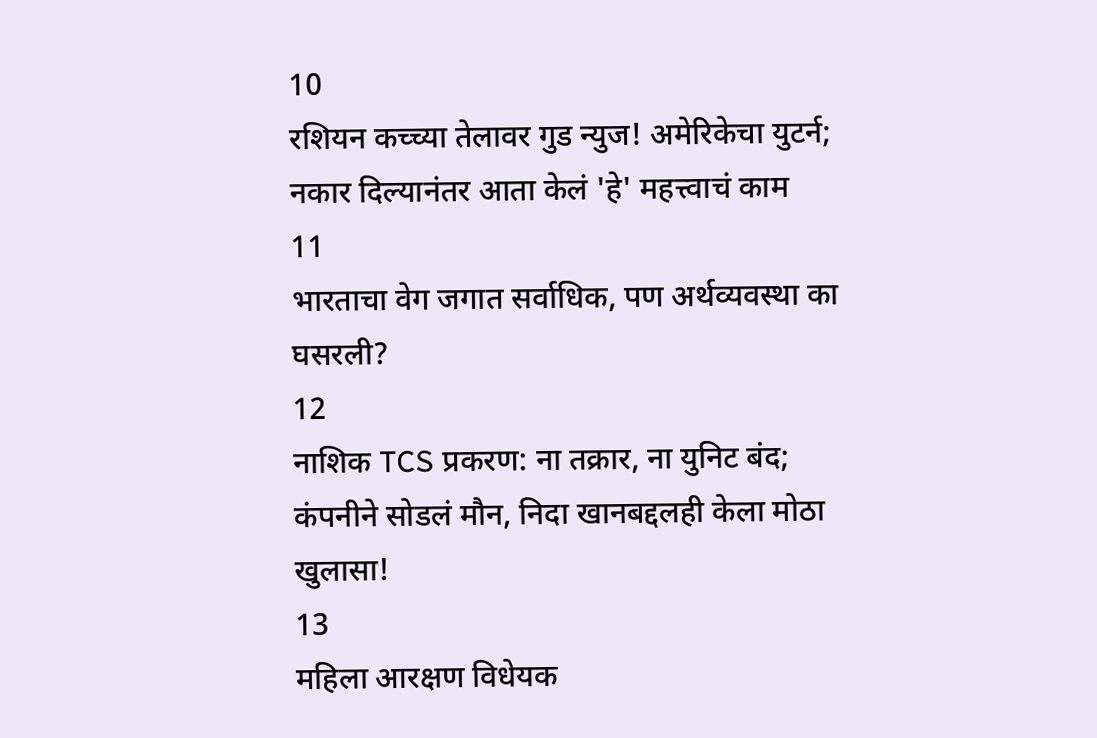10
रशियन कच्च्या तेलावर गुड न्युज! अमेरिकेचा युटर्न; नकार दिल्यानंतर आता केलं 'हे' महत्त्वाचं काम
11
भारताचा वेग जगात सर्वाधिक, पण अर्थव्यवस्था का घसरली?
12
नाशिक TCS प्रकरण: ना तक्रार, ना युनिट बंद; कंपनीने सोडलं मौन, निदा खानबद्दलही केला मोठा खुलासा!
13
महिला आरक्षण विधेयक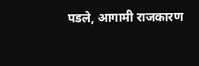पडले, आगामी राजकारण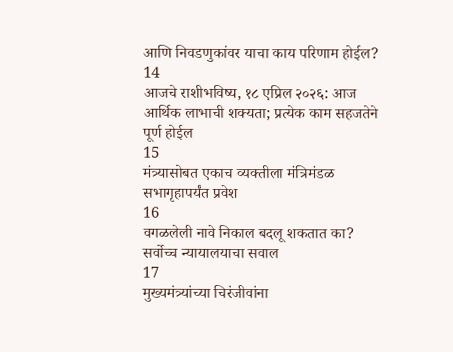आणि निवडणुकांवर याचा काय परिणाम होईल?
14
आजचे राशीभविष्य, १८ एप्रिल २०२६: आज आर्थिक लाभाची शक्यता; प्रत्येक काम सहजतेने पूर्ण होईल
15
मंत्र्यासोबत एकाच व्यक्तीला मंत्रिमंडळ सभागृहापर्यंत प्रवेश
16
वगळलेली नावे निकाल बदलू शकतात का? सर्वोच्च न्यायालयाचा सवाल
17
मुख्यमंत्र्यांच्या चिरंजीवांना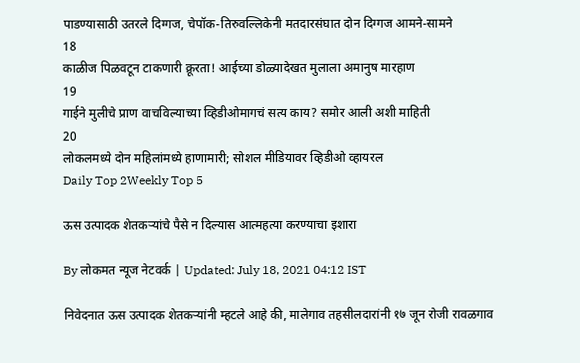पाडण्यासाठी उतरले दिग्गज, चेपॉक-तिरुवल्लिकेनी मतदारसंघात दोन दिग्गज आमने-सामने
18
काळीज पिळवटून टाकणारी क्रूरता! आईच्या डोळ्यादेखत मुलाला अमानुष मारहाण
19
गाईने मुलीचे प्राण वाचविल्याच्या व्हिडीओमागचं सत्य काय? समोर आली अशी माहिती
20
लोकलमध्ये दोन महिलांमध्ये हाणामारी; सोशल मीडियावर व्हिडीओ व्हायरल
Daily Top 2Weekly Top 5

ऊस उत्पादक शेतकऱ्यांचे पैसे न दिल्यास आत्महत्या करण्याचा इशारा

By लोकमत न्यूज नेटवर्क | Updated: July 18, 2021 04:12 IST

निवेदनात ऊस उत्पादक शेतकऱ्यांनी म्हटले आहे की, मालेगाव तहसीलदारांनी १७ जून रोजी रावळगाव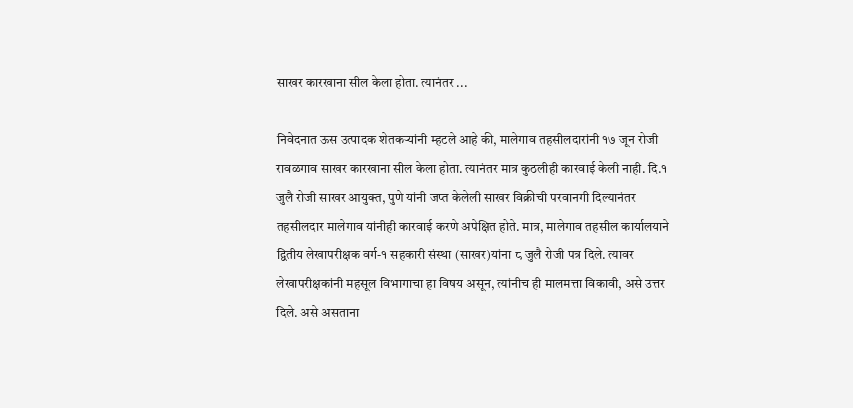साखर कारखाना सील केला होता. त्यानंतर ...

निवेदनात ऊस उत्पादक शेतकऱ्यांनी म्हटले आहे की, मालेगाव तहसीलदारांनी १७ जून रोजी रावळगाव साखर कारखाना सील केला होता. त्यानंतर मात्र कुठलीही कारवाई केली नाही. दि.१ जुलै रोजी साखर आयुक्त, पुणे यांनी जप्त केलेली साखर विक्रीची परवानगी दिल्यानंतर तहसीलदार मालेगाव यांनीही कारवाई करणे अपेक्षित होते. मात्र, मालेगाव तहसील कार्यालयाने द्वितीय लेखापरीक्षक वर्ग-१ सहकारी संस्था (साखर)यांना ८ जुलै रोजी पत्र दिले. त्यावर लेखापरीक्षकांनी महसूल विभागाचा हा विषय असून, त्यांनीच ही मालमत्ता विकावी, असे उत्तर दिले. असे असताना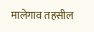मालेगाव तहसील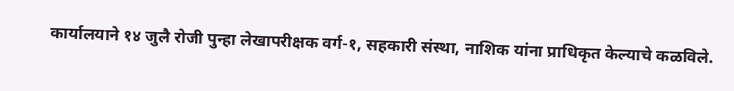कार्यालयाने १४ जुलै रोजी पुन्हा लेखापरीक्षक वर्ग-१, सहकारी संस्था, नाशिक यांना प्राधिकृत केल्याचे कळविले.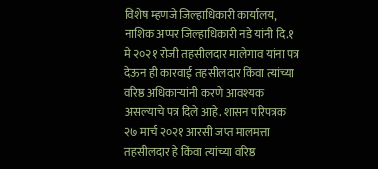विशेष म्हणजे जिल्हाधिकारी कार्यालय, नाशिक अप्पर जिल्हाधिकारी नडे यांनी दि.१ मे २०२१ रोजी तहसीलदार मालेगाव यांना पत्र देऊन ही कारवाई तहसीलदार किंवा त्यांच्या वरिष्ठ अधिकाऱ्यांनी करणे आवश्यक असल्याचे पत्र दिले आहे. शासन परिपत्रक २७ मार्च २०२१ आरसी जप्त मालमत्ता तहसीलदार हे किंवा त्यांच्या वरिष्ठ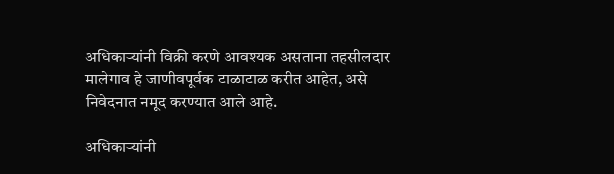अधिकाऱ्यांनी विक्री करणे आवश्यक असताना तहसीलदार मालेगाव हे जाणीवपूर्वक टाळाटाळ करीत आहेत, असे निवेदनात नमूद करण्यात आले आहे.

अधिकाऱ्यांनी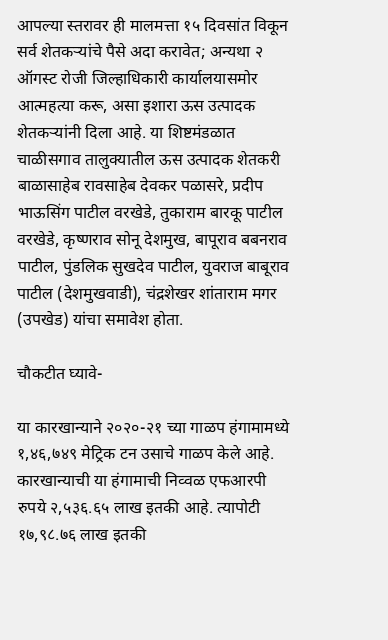आपल्या स्तरावर ही मालमत्ता १५ दिवसांत विकून सर्व शेतकऱ्यांचे पैसे अदा करावेत; अन्यथा २ ऑगस्ट रोजी जिल्हाधिकारी कार्यालयासमोर आत्महत्या करू, असा इशारा ऊस उत्पादक शेतकऱ्यांनी दिला आहे. या शिष्टमंडळात चाळीसगाव तालुक्यातील ऊस उत्पादक शेतकरी बाळासाहेब रावसाहेब देवकर पळासरे, प्रदीप भाऊसिंग पाटील वरखेडे, तुकाराम बारकू पाटील वरखेडे, कृष्णराव सोनू देशमुख, बापूराव बबनराव पाटील, पुंडलिक सुखदेव पाटील, युवराज बाबूराव पाटील (देशमुखवाडी), चंद्रशेखर शांताराम मगर (उपखेड) यांचा समावेश होता.

चौकटीत घ्यावे-

या कारखान्याने २०२०-२१ च्या गाळप हंगामामध्ये १,४६,७४९ मेट्रिक टन उसाचे गाळप केले आहे. कारखान्याची या हंगामाची निव्वळ एफआरपी रुपये २,५३६.६५ लाख इतकी आहे. त्यापोटी १७,९८.७६ लाख इतकी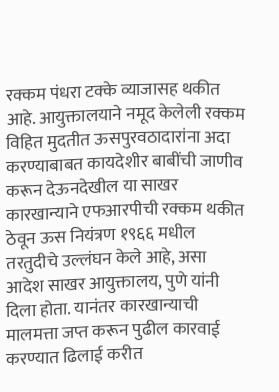रक्कम पंधरा टक्के व्याजासह थकीत आहे. आयुक्तालयाने नमूद केलेली रक्कम विहित मुदतीत ऊसपुरवठादारांना अदा करण्याबाबत कायदेशीर बाबींची जाणीव करून देऊनदेखील या साखर कारखान्याने एफआरपीची रक्कम थकीत ठेवून ऊस नियंत्रण १९६६ मधील तरतुदीचे उल्लंघन केले आहे, असा आदेश साखर आयुक्तालय, पुणे यांनी दिला होता. यानंतर कारखान्याची मालमत्ता जप्त करून पुढील कारवाई करण्यात ढिलाई करीत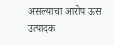असल्याचा आरोप ऊस उत्पादक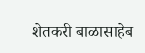शेतकरी बाळासाहेब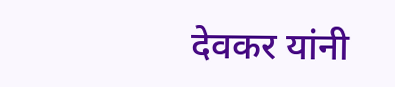देवकर यांनी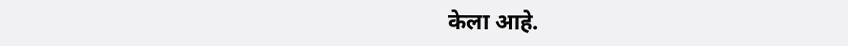केला आहे.